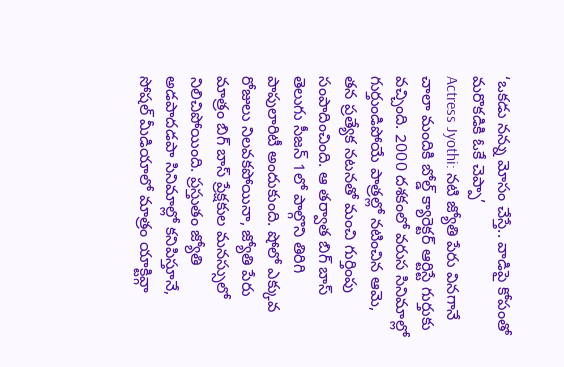‘ఒకడు నన్ను మోసం చేస్తే.. వాడిపై కోపంతో మరొకడికి ఓకే చెప్పా’
Actress Jyothi: నటి జ్యోతి పేరు వినగానే చాలా మందికి బోల్డ్ క్యారెక్టర్ ఆర్టిస్టే గుర్తుకు వచ్చింది. 2000 దశకంలో వరుస సినిమాల్లో గుర్తుండిపోయే పాత్రల్లో నటించిన ఆమె, తన ప్రత్యేక నటనతో మంచి గుర్తింపు సంపాదించింది. ఆ తర్వాత బిగ్ బాస్ తెలుగు సీజన్ 1లో పాల్గొని తిరిగి పాపులారిటీ అందుకుంది. షోలో ఎక్కువ రోజులు నిలవకపోయినా, జ్యోతి పేరు మాత్రం బిగ్ బాస్ ప్రేక్షకుల మనస్సులో నిలిచిపోయింది. ప్రస్తుతం జ్యోతి అడపాదడపా సినిమాల్లో కనిపిస్తూనే, సోషల్ మీడియాలో మాత్రం యాక్టివ్గా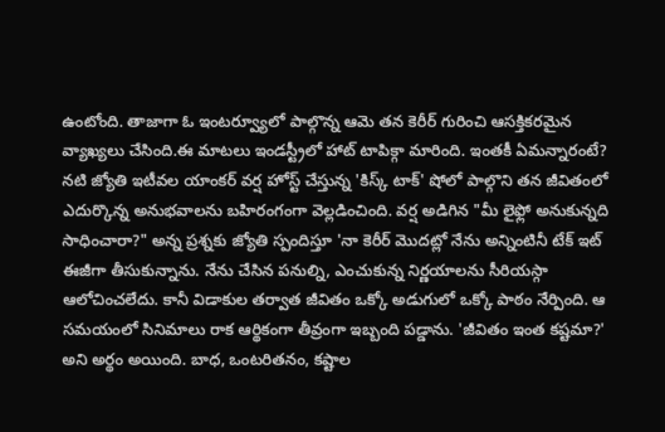ఉంటోంది. తాజాగా ఓ ఇంటర్వ్యూలో పాల్గొన్న ఆమె తన కెరీర్ గురించి ఆసక్తికరమైన వ్యాఖ్యలు చేసింది.ఈ మాటలు ఇండస్ట్రీలో హాట్ టాపిక్గా మారింది. ఇంతకీ ఏమన్నారంటే?
నటి జ్యోతి ఇటీవల యాంకర్ వర్ష హోస్ట్ చేస్తున్న 'కిస్క్ టాక్' షోలో పాల్గొని తన జీవితంలో ఎదుర్కొన్న అనుభవాలను బహిరంగంగా వెల్లడించింది. వర్ష అడిగిన "మీ లైఫ్లో అనుకున్నది సాధించారా?" అన్న ప్రశ్నకు జ్యోతి స్పందిస్తూ 'నా కెరీర్ మొదట్లో నేను అన్నింటినీ టేక్ ఇట్ ఈజీగా తీసుకున్నాను. నేను చేసిన పనుల్ని, ఎంచుకున్న నిర్ణయాలను సీరియస్గా ఆలోచించలేదు. కానీ విడాకుల తర్వాత జీవితం ఒక్కో అడుగులో ఒక్కో పాఠం నేర్పింది. ఆ సమయంలో సినిమాలు రాక ఆర్థికంగా తీవ్రంగా ఇబ్బంది పడ్డాను. 'జీవితం ఇంత కష్టమా?' అని అర్థం అయింది. బాధ, ఒంటరితనం, కష్టాల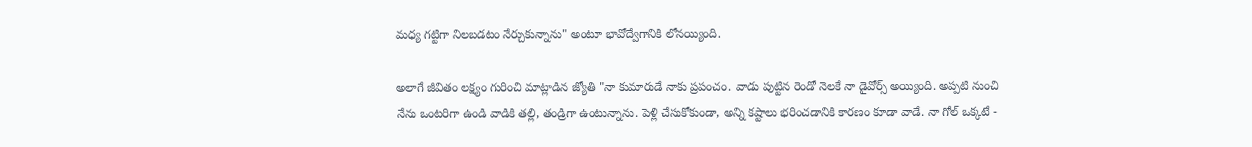మధ్య గట్టిగా నిలబడటం నేర్చుకున్నాను" అంటూ భావోద్వేగానికి లోనయ్యింది.

అలాగే జీవితం లక్ష్యం గురించి మాట్లాడిన జ్యోతి "నా కుమారుడే నాకు ప్రపంచం. వాడు పుట్టిన రెండో నెలకే నా డైవోర్స్ అయ్యింది. అప్పటి నుంచి నేను ఒంటరిగా ఉండి వాడికి తల్లి, తండ్రిగా ఉంటున్నాను. పెళ్లి చేసుకోకుండా, అన్ని కష్టాలు భరించడానికి కారణం కూడా వాడే. నా గోల్ ఒక్కటే -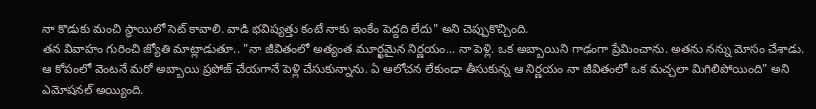నా కొడుకు మంచి స్థాయిలో సెట్ కావాలి. వాడి భవిష్యత్తు కంటే నాకు ఇంకేం పెద్దది లేదు" అని చెప్పుకొచ్చింది.
తన వివాహం గురించి జ్యోతి మాట్లాడుతూ.. "నా జీవితంలో అత్యంత మూర్ఖమైన నిర్ణయం... నా పెళ్లి. ఒక అబ్బాయిని గాఢంగా ప్రేమించాను. అతను నన్ను మోసం చేశాడు. ఆ కోపంలో వెంటనే మరో అబ్బాయి ప్రపోజ్ చేయగానే పెళ్లి చేసుకున్నాను. ఏ ఆలోచన లేకుండా తీసుకున్న ఆ నిర్ణయం నా జీవితంలో ఒక మచ్చలా మిగిలిపోయింది" అని ఎమోషనల్ అయ్యింది.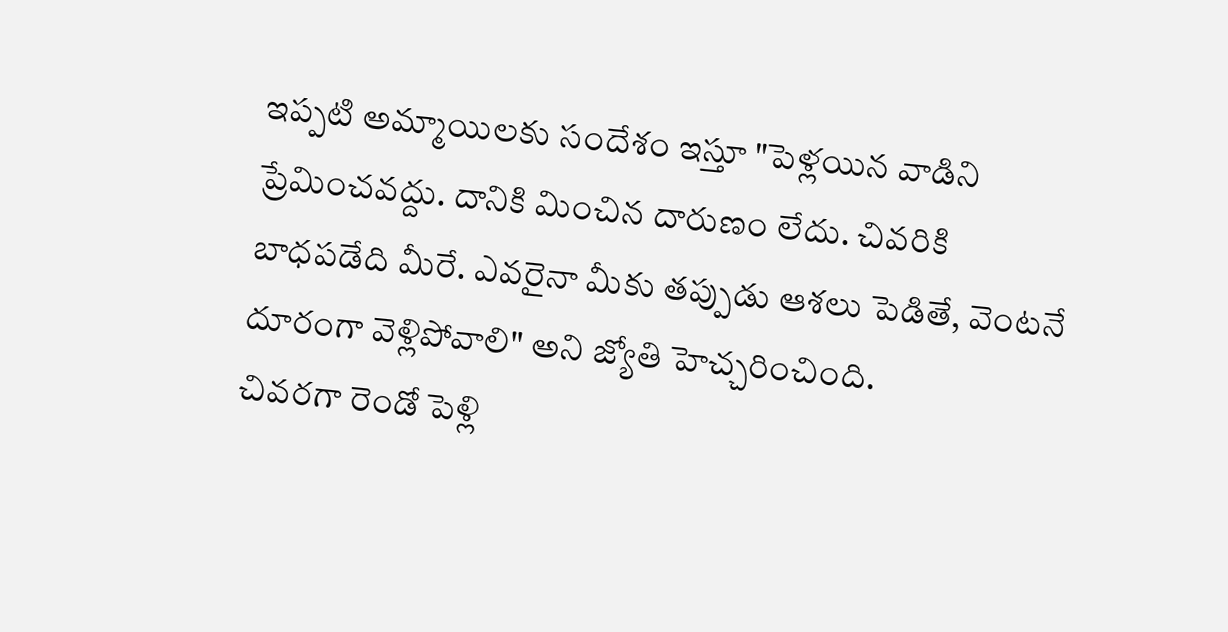ఇప్పటి అమ్మాయిలకు సందేశం ఇస్తూ "పెళ్లయిన వాడిని ప్రేమించవద్దు. దానికి మించిన దారుణం లేదు. చివరికి బాధపడేది మీరే. ఎవరైనా మీకు తప్పుడు ఆశలు పెడితే, వెంటనే దూరంగా వెళ్లిపోవాలి" అని జ్యోతి హెచ్చరించింది.
చివరగా రెండో పెళ్లి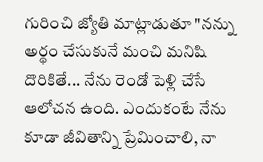గురించి జ్యోతి మాట్లాడుతూ "నన్ను అర్థం చేసుకునే మంచి మనిషి దొరికితే... నేను రెండో పెళ్లి చేసే ఆలోచన ఉంది. ఎందుకంటే నేను కూడా జీవితాన్ని ప్రేమించాలి, నా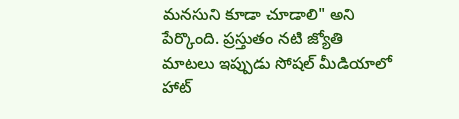మనసుని కూడా చూడాలి" అని పేర్కొంది. ప్రస్తుతం నటి జ్యోతి మాటలు ఇప్పుడు సోషల్ మీడియాలో హాట్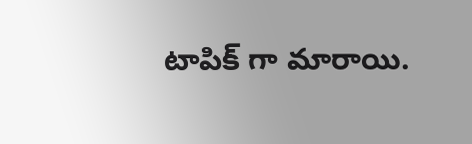టాపిక్ గా మారాయి.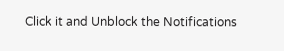Click it and Unblock the Notifications